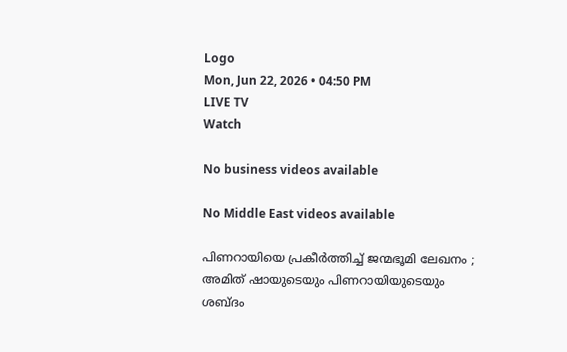Logo
Mon, Jun 22, 2026 • 04:50 PM
LIVE TV
Watch

No business videos available

No Middle East videos available

പിണറായിയെ പ്രകീർത്തിച്ച് ജന്മഭൂമി ലേഖനം ; അമിത് ഷായുടെയും പിണറായിയുടെയും ശബ്ദം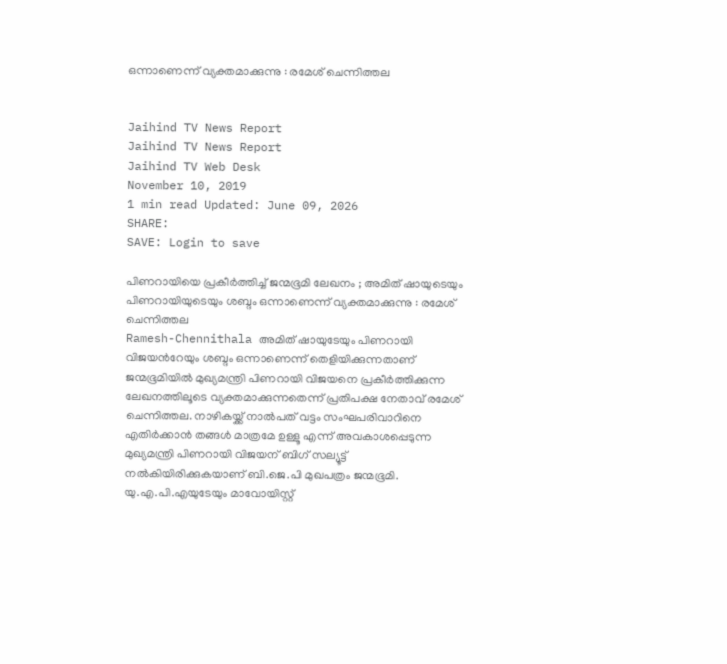ഒന്നാണെന്ന് വ്യക്തമാക്കുന്നു : രമേശ് ചെന്നിത്തല


Jaihind TV News Report
Jaihind TV News Report
Jaihind TV Web Desk
November 10, 2019
1 min read Updated: June 09, 2026
SHARE:
SAVE: Login to save

പിണറായിയെ പ്രകീർത്തിച്ച് ജന്മഭൂമി ലേഖനം ; അമിത് ഷായുടെയും പിണറായിയുടെയും ശബ്ദം ഒന്നാണെന്ന് വ്യക്തമാക്കുന്നു : രമേശ് ചെന്നിത്തല
Ramesh-Chennithala അമിത് ഷായുടേയും പിണറായി വിജയന്‍റേയും ശബ്ദം ഒന്നാണെന്ന് തെളിയിക്കുന്നതാണ് ജന്മഭൂമിയിൽ മുഖ്യമന്ത്രി പിണറായി വിജയനെ പ്രകീർത്തിക്കുന്ന ലേഖനത്തിലൂടെ വ്യക്തമാക്കുന്നതെന്ന് പ്രതിപക്ഷ നേതാവ് രമേശ് ചെന്നിത്തല. നാഴികയ്ക്ക് നാൽപത് വട്ടം സംഘപരിവാറിനെ എതിർക്കാൻ തങ്ങൾ മാത്രമേ ഉള്ളൂ എന്ന് അവകാശപ്പെടുന്ന മുഖ്യമന്ത്രി പിണറായി വിജയന് ബിഗ് സല്യൂട്ട് നൽകിയിരിക്കുകയാണ് ബി.ജെ.പി മുഖപത്രം ജന്മഭൂമി. യു.എ.പി.എയുടേയും മാവോയിസ്റ്റ്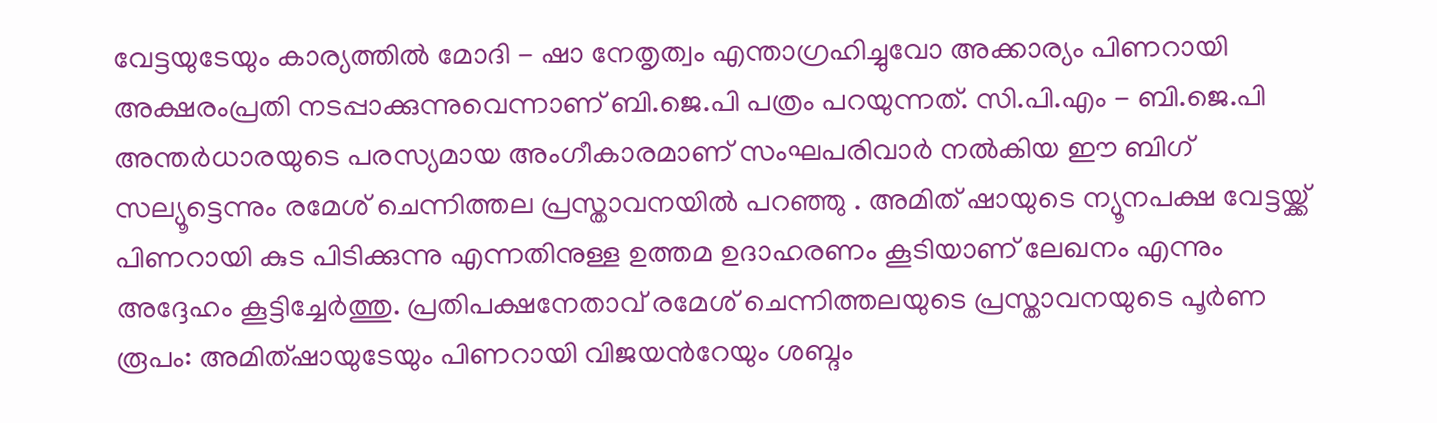വേട്ടയുടേയും കാര്യത്തിൽ മോദി - ഷാ നേതൃത്വം എന്താഗ്രഹിച്ചുവോ അക്കാര്യം പിണറായി അക്ഷരംപ്രതി നടപ്പാക്കുന്നുവെന്നാണ് ബി.ജെ.പി പത്രം പറയുന്നത്. സി.പി.എം - ബി.ജെ.പി അന്തർധാരയുടെ പരസ്യമായ അംഗീകാരമാണ് സംഘപരിവാർ നൽകിയ ഈ ബിഗ് സല്യൂട്ടെന്നും രമേശ് ചെന്നിത്തല പ്രസ്താവനയിൽ പറഞ്ഞു . അമിത് ഷായുടെ ന്യൂനപക്ഷ വേട്ടയ്ക്ക് പിണറായി കുട പിടിക്കുന്നു എന്നതിനുള്ള ഉത്തമ ഉദാഹരണം കൂടിയാണ് ലേഖനം എന്നും അദ്ദേഹം കൂട്ടിച്ചേർത്തു. പ്രതിപക്ഷനേതാവ് രമേശ് ചെന്നിത്തലയുടെ പ്രസ്താവനയുടെ പൂർണ രൂപം: അമിത്ഷായുടേയും പിണറായി വിജയന്‍റേയും ശബ്ദം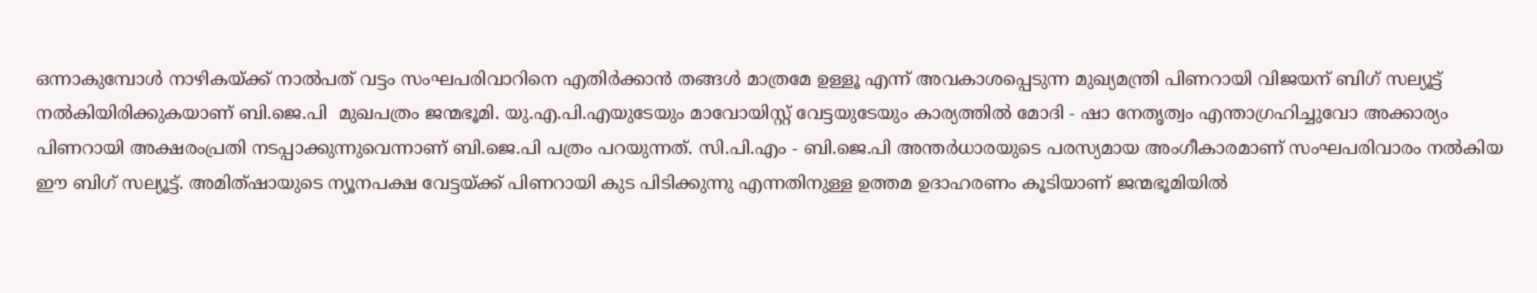ഒന്നാകുമ്പോള്‍ നാഴികയ്ക്ക് നാല്‍പത് വട്ടം സംഘപരിവാറിനെ എതിര്‍ക്കാന്‍ തങ്ങള്‍ മാത്രമേ ഉള്ളൂ എന്ന് അവകാശപ്പെടുന്ന മുഖ്യമന്ത്രി പിണറായി വിജയന് ബിഗ് സല്യൂട്ട് നല്‍കിയിരിക്കുകയാണ് ബി.ജെ.പി  മുഖപത്രം ജന്മഭൂമി. യു.എ.പി.എയുടേയും മാവോയിസ്റ്റ് വേട്ടയുടേയും കാര്യത്തില്‍ മോദി - ഷാ നേതൃത്വം എന്താഗ്രഹിച്ചുവോ അക്കാര്യം പിണറായി അക്ഷരംപ്രതി നടപ്പാക്കുന്നുവെന്നാണ് ബി.ജെ.പി പത്രം പറയുന്നത്. സി.പി.എം - ബി.ജെ.പി അന്തര്‍ധാരയുടെ പരസ്യമായ അംഗീകാരമാണ് സംഘപരിവാരം നല്‍കിയ ഈ ബിഗ് സല്യൂട്ട്. അമിത്ഷായുടെ ന്യൂനപക്ഷ വേട്ടയ്ക്ക് പിണറായി കുട പിടിക്കുന്നു എന്നതിനുള്ള ഉത്തമ ഉദാഹരണം കൂടിയാണ് ജന്മഭൂമിയില്‍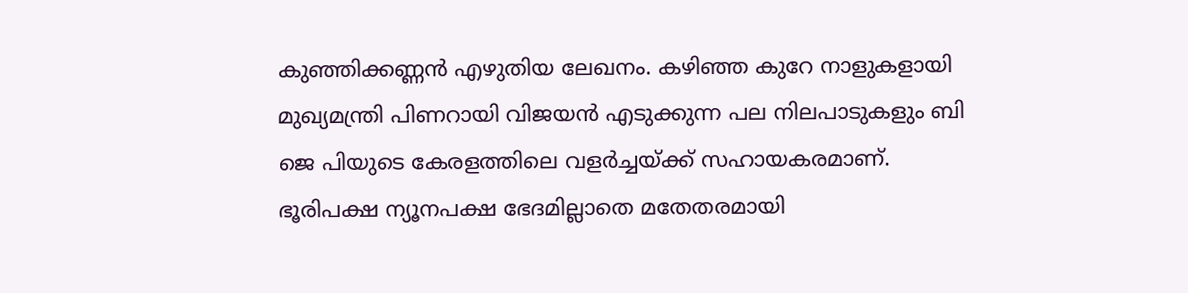കുഞ്ഞിക്കണ്ണന്‍ എഴുതിയ ലേഖനം. കഴിഞ്ഞ കുറേ നാളുകളായി മുഖ്യമന്ത്രി പിണറായി വിജയന്‍ എടുക്കുന്ന പല നിലപാടുകളും ബി ജെ പിയുടെ കേരളത്തിലെ വളര്‍ച്ചയ്ക്ക് സഹായകരമാണ്. ഭൂരിപക്ഷ ന്യൂനപക്ഷ ഭേദമില്ലാതെ മതേതരമായി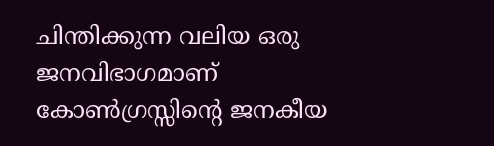ചിന്തിക്കുന്ന വലിയ ഒരു ജനവിഭാഗമാണ് കോണ്‍ഗ്രസ്സിന്റെ ജനകീയ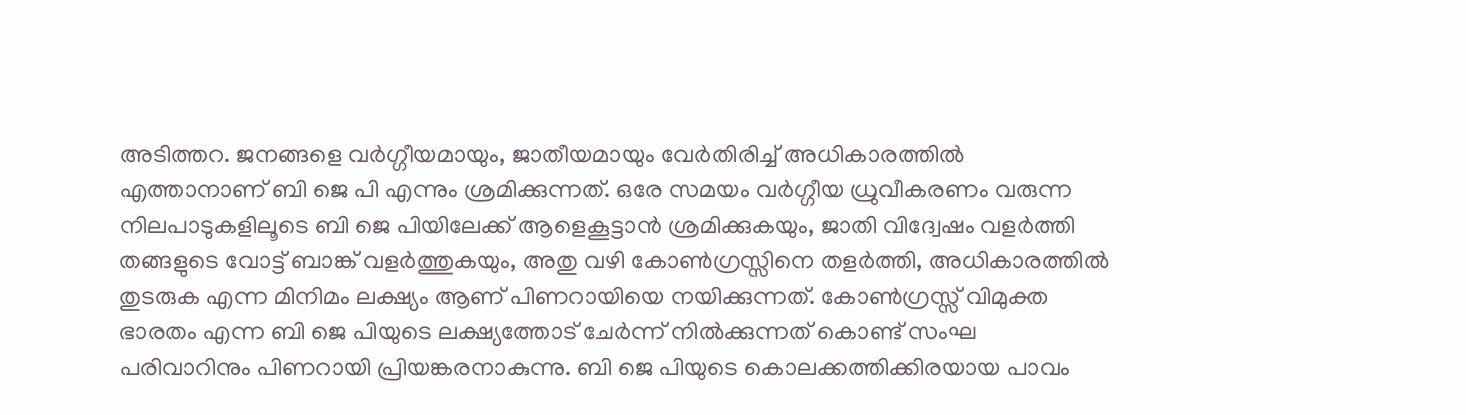അടിത്തറ. ജനങ്ങളെ വര്‍ഗ്ഗീയമായും, ജാതീയമായും വേര്‍തിരിച്ച് അധികാരത്തില്‍ എത്താനാണ് ബി ജെ പി എന്നും ശ്രമിക്കുന്നത്. ഒരേ സമയം വര്‍ഗ്ഗീയ ധ്രുവീകരണം വരുന്ന നിലപാടുകളിലൂടെ ബി ജെ പിയിലേക്ക് ആളെകൂട്ടാന്‍ ശ്രമിക്കുകയും, ജാതി വിദ്വേഷം വളര്‍ത്തി തങ്ങളുടെ വോട്ട് ബാങ്ക് വളര്‍ത്തുകയും, അതു വഴി കോണ്‍ഗ്രസ്സിനെ തളര്‍ത്തി, അധികാരത്തില്‍ തുടരുക എന്ന മിനിമം ലക്ഷ്യം ആണ് പിണറായിയെ നയിക്കുന്നത്. കോണ്‍ഗ്രസ്സ് വിമുക്ത ഭാരതം എന്ന ബി ജെ പിയുടെ ലക്ഷ്യത്തോട് ചേര്‍ന്ന് നില്‍ക്കുന്നത് കൊണ്ട് സംഘ പരിവാറിനും പിണറായി പ്രിയങ്കരനാകുന്നു. ബി ജെ പിയുടെ കൊലക്കത്തിക്കിരയായ പാവം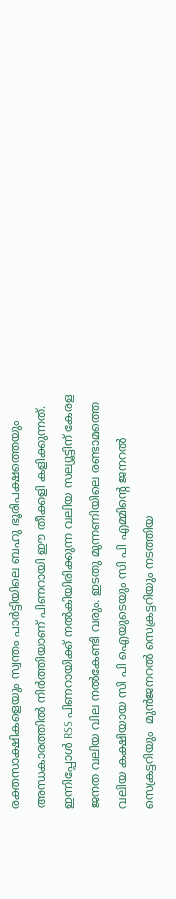രക്തസാക്ഷികളെയും സ്വന്തം പാര്‍ട്ടിയിലെ ബഹു ഭൂരിപക്ഷത്തെയും അന്ധകാരത്തില്‍ നിര്‍ത്തിയാണ് പിണറായി ഈ തീക്കളി കളിക്കുന്നത്. ഇന്നിപ്പോള്‍ RSS പിണറായിക്ക് നല്‍കിയിരിക്കുന്ന വലിയ സല്യൂട്ടിന് കേരള ജനത വലിയ വില നല്‍കേണ്ടി വരും. ഇടതു മുന്നണിയിലെ രണ്ടാമത്തെ വലിയ കക്ഷിയായ സി പി ഐയുടെയും സി പി എമ്മിന്റെ ജനറല്‍ സെക്രട്ടറിയും  മുന്‍ജനറല്‍ സെക്രട്ടറിയും നടത്തിയ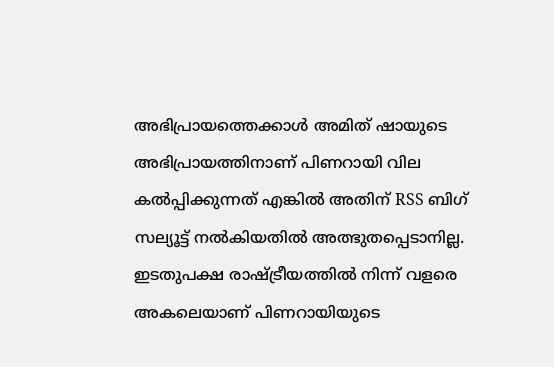അഭിപ്രായത്തെക്കാള്‍ അമിത് ഷായുടെ അഭിപ്രായത്തിനാണ് പിണറായി വില കല്‍പ്പിക്കുന്നത് എങ്കില്‍ അതിന് RSS ബിഗ് സല്യൂട്ട് നല്‍കിയതില്‍ അത്ഭുതപ്പെടാനില്ല. ഇടതുപക്ഷ രാഷ്ട്രീയത്തില്‍ നിന്ന് വളരെ അകലെയാണ് പിണറായിയുടെ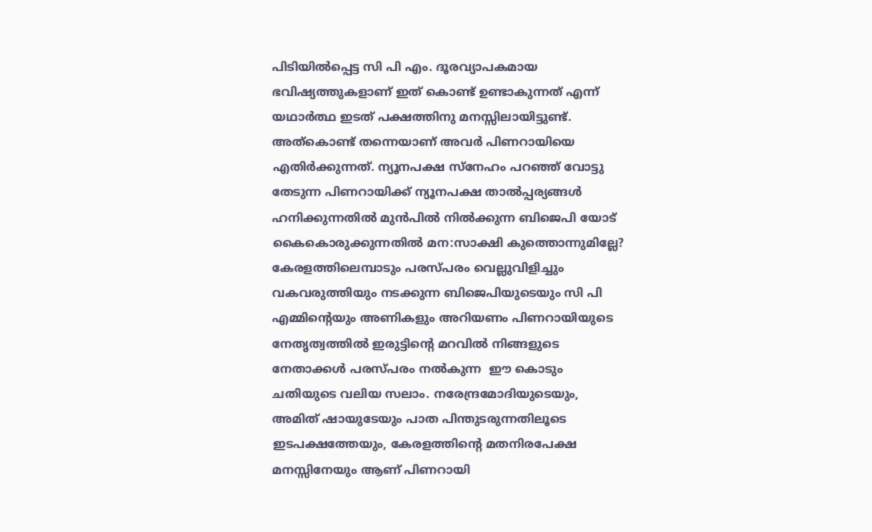പിടിയില്‍പ്പെട്ട സി പി എം. ദൂരവ്യാപകമായ ഭവിഷ്യത്തുകളാണ് ഇത് കൊണ്ട് ഉണ്ടാകുന്നത് എന്ന് യഥാര്‍ത്ഥ ഇടത് പക്ഷത്തിനു മനസ്സിലായിട്ടുണ്ട്. അത്‌കൊണ്ട് തന്നെയാണ് അവര്‍ പിണറായിയെ എതിര്‍ക്കുന്നത്. ന്യൂനപക്ഷ സ്‌നേഹം പറഞ്ഞ് വോട്ടു തേടുന്ന പിണറായിക്ക് ന്യൂനപക്ഷ താല്‍പ്പര്യങ്ങള്‍ ഹനിക്കുന്നതില്‍ മുന്‍പില്‍ നില്‍ക്കുന്ന ബിജെപി യോട് കൈകൊരുക്കുന്നതില്‍ മന:സാക്ഷി കുത്തൊന്നുമില്ലേ? കേരളത്തിലെമ്പാടും പരസ്പരം വെല്ലുവിളിച്ചും വകവരുത്തിയും നടക്കുന്ന ബിജെപിയുടെയും സി പി എമ്മിന്റെയും അണികളും അറിയണം പിണറായിയുടെ നേതൃത്വത്തില്‍ ഇരുട്ടിന്റെ മറവില്‍ നിങ്ങളുടെ നേതാക്കള്‍ പരസ്പരം നല്‍കുന്ന  ഈ കൊടും ചതിയുടെ വലിയ സലാം. നരേന്ദ്രമോദിയുടെയും, അമിത് ഷായുടേയും പാത പിന്തുടരുന്നതിലൂടെ ഇടപക്ഷത്തേയും, കേരളത്തിന്റെ മതനിരപേക്ഷ മനസ്സിനേയും ആണ് പിണറായി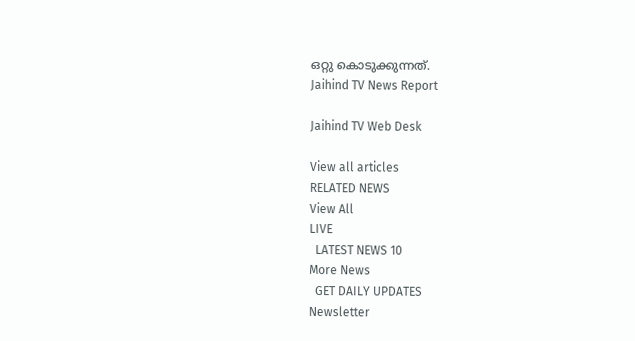ഒറ്റു കൊടുക്കുന്നത്.
Jaihind TV News Report

Jaihind TV Web Desk

View all articles
RELATED NEWS
View All
LIVE
  LATEST NEWS 10
More News
  GET DAILY UPDATES
Newsletter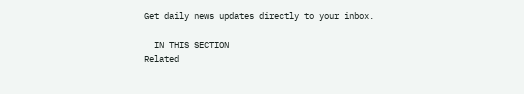Get daily news updates directly to your inbox.

  IN THIS SECTION
Related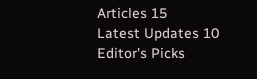Articles 15
Latest Updates 10
Editor's Picks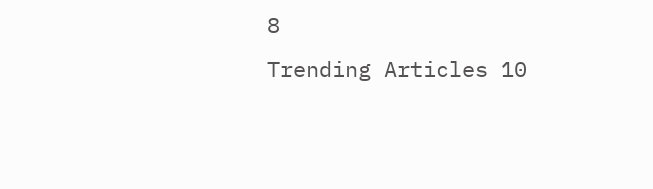8
Trending Articles 10